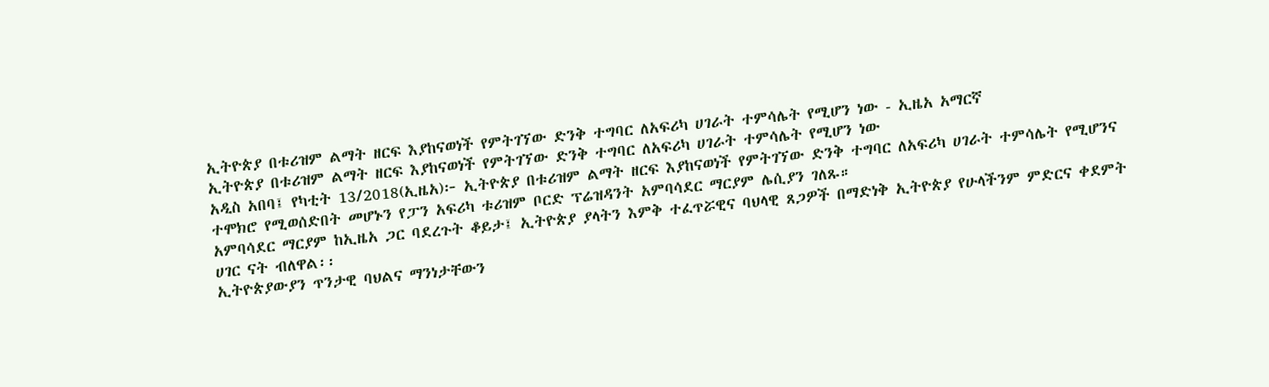ኢትዮጵያ በቱሪዝም ልማት ዘርፍ እያከናወነች የምትገኘው ድንቅ ተግባር ለአፍሪካ ሀገራት ተምሳሌት የሚሆን ነው - ኢዜአ አማርኛ
ኢትዮጵያ በቱሪዝም ልማት ዘርፍ እያከናወነች የምትገኘው ድንቅ ተግባር ለአፍሪካ ሀገራት ተምሳሌት የሚሆን ነው
አዲስ አበባ፤ የካቲት 13/2018(ኢዜአ)፦ ኢትዮጵያ በቱሪዝም ልማት ዘርፍ እያከናወነች የምትገኘው ድንቅ ተግባር ለአፍሪካ ሀገራት ተምሳሌት የሚሆንና ተሞክሮ የሚወሰድበት መሆኑን የፓን አፍሪካ ቱሪዝም ቦርድ ፕሬዝዳንት አምባሳደር ማርያም ሌሲያን ገለጹ።
አምባሳደር ማርያም ከኢዜአ ጋር ባደረጉት ቆይታ፤ ኢትዮጵያ ያላትን እምቅ ተፈጥሯዊና ባህላዊ ጸጋዎች በማድነቅ ኢትዮጵያ የሁላችንም ምድርና ቀደምት ሀገር ናት ብለዋል፡፡
ኢትዮጵያውያን ጥንታዊ ባህልና ማንነታቸውን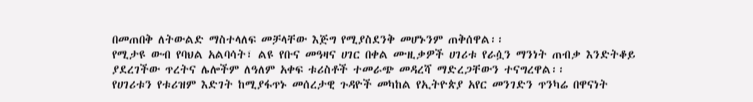በመጠበቅ ለትውልድ ማስተላለፍ መቻላቸው እጅግ የሚያስደንቅ መሆኑንም ጠቅሰዋል፡፡
የሚታዩ ውብ የባህል አልባሳት፣ ልዩ የቡና መዓዛና ሀገር በቀል ሙዚቃዎች ሀገሪቱ የራሷን ማንነት ጠብቃ እንድትቆይ ያደረገችው ጥረትና ሌሎችም ለዓለም አቀፍ ቱሪስቶች ተመራጭ መዳረሻ ማድረጋቸውን ተናግረዋል፡፡
የሀገሪቱን የቱሪዝም እድገት ከሚያፋጥኑ መሰረታዊ ጉዳዮች መካከል የኢትዮጵያ አየር መንገድን ጥንካሬ በዋናነት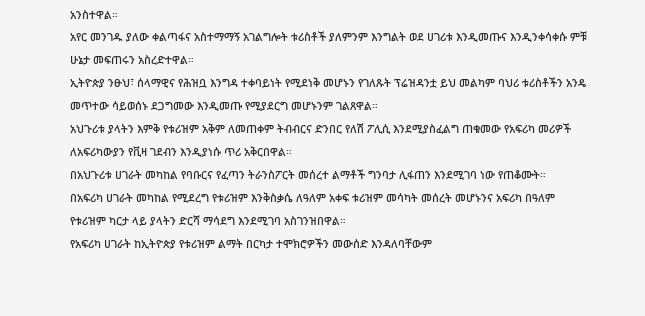አንስተዋል።
አየር መንገዱ ያለው ቀልጣፋና አስተማማኝ አገልግሎት ቱሪስቶች ያለምንም እንግልት ወደ ሀገሪቱ እንዲመጡና እንዲንቀሳቀሱ ምቹ ሁኔታ መፍጠሩን አስረድተዋል።
ኢትዮጵያ ንፁህ፣ ሰላማዊና የሕዝቧ እንግዳ ተቀባይነት የሚደነቅ መሆኑን የገለጹት ፕሬዝዳንቷ ይህ መልካም ባህሪ ቱሪስቶችን አንዴ መጥተው ሳይወሰኑ ደጋግመው እንዲመጡ የሚያደርግ መሆኑንም ገልጸዋል።
አህጉሪቱ ያላትን እምቅ የቱሪዝም አቅም ለመጠቀም ትብብርና ድንበር የለሽ ፖሊሲ እንደሚያስፈልግ ጠቁመው የአፍሪካ መሪዎች ለአፍሪካውያን የቪዛ ገደብን እንዲያነሱ ጥሪ አቅርበዋል።
በአህጉሪቱ ሀገራት መካከል የባቡርና የፈጣን ትራንስፖርት መሰረተ ልማቶች ግንባታ ሊፋጠን እንደሚገባ ነው የጠቆሙት።
በአፍሪካ ሀገራት መካከል የሚደረግ የቱሪዝም እንቅስቃሴ ለዓለም አቀፍ ቱሪዝም መሳካት መሰረት መሆኑንና አፍሪካ በዓለም የቱሪዝም ካርታ ላይ ያላትን ድርሻ ማሳደግ እንደሚገባ አስገንዝበዋል።
የአፍሪካ ሀገራት ከኢትዮጵያ የቱሪዝም ልማት በርካታ ተሞክሮዎችን መውሰድ እንዳለባቸውም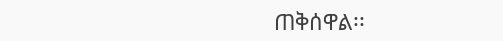ጠቅሰዋል፡፡